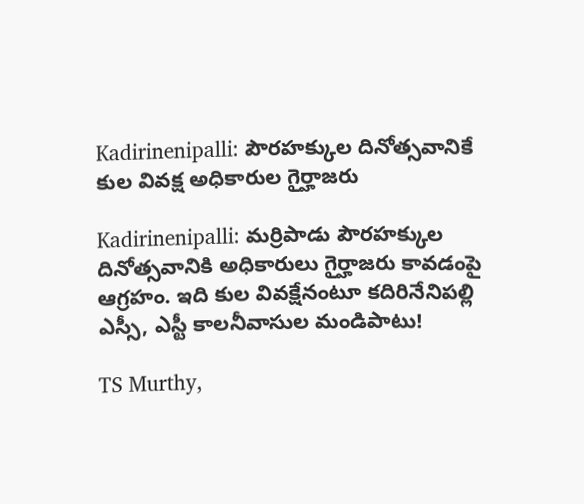Kadirinenipalli: పౌరహక్కుల దినోత్సవానికే కుల వివక్ష అధికారుల గైర్హాజరు

Kadirinenipalli: మర్రిపాడు పౌరహక్కుల దినోత్సవానికి అధికారులు గైర్హాజరు కావడంపై ఆగ్రహం. ఇది కుల వివక్షేనంటూ కదిరినేనిపల్లి ఎస్సీ, ఎస్టీ కాలనీవాసుల మండిపాటు!

TS Murthy,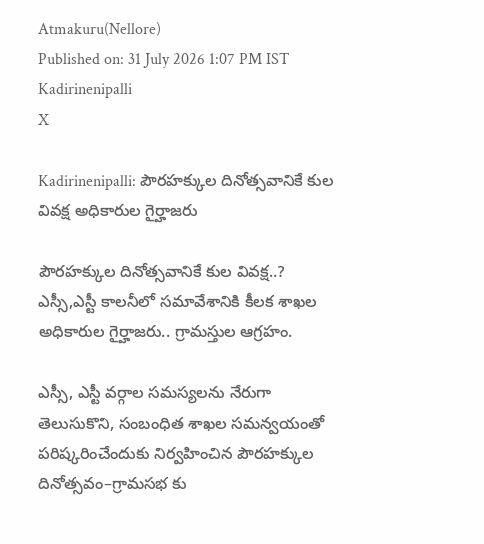Atmakuru(Nellore)
Published on: 31 July 2026 1:07 PM IST
Kadirinenipalli
X

Kadirinenipalli: పౌరహక్కుల దినోత్సవానికే కుల వివక్ష అధికారుల గైర్హాజరు

పౌరహక్కుల దినోత్సవానికే కుల వివక్ష..? ఎస్సీ,ఎస్టీ కాలనీలో సమావేశానికి కీలక శాఖల అధికారుల గైర్హాజరు.. గ్రామస్తుల ఆగ్రహం.

ఎస్సీ, ఎస్టీ వర్గాల సమస్యలను నేరుగా తెలుసుకొని, సంబంధిత శాఖల సమన్వయంతో పరిష్కరించేందుకు నిర్వహించిన పౌరహక్కుల దినోత్సవం–గ్రామసభ కు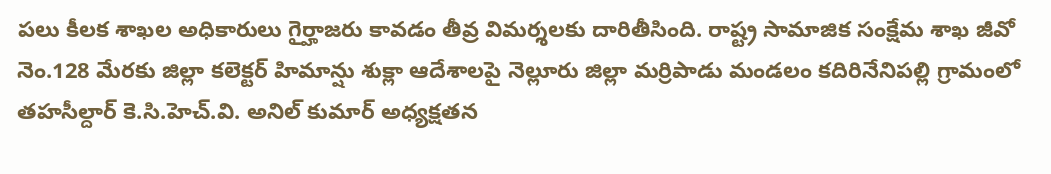పలు కీలక శాఖల అధికారులు గైర్హాజరు కావడం తీవ్ర విమర్శలకు దారితీసింది. రాష్ట్ర సామాజిక సంక్షేమ శాఖ జీవో నెం.128 మేరకు జిల్లా కలెక్టర్ హిమాన్షు శుక్లా ఆదేశాలపై నెల్లూరు జిల్లా మర్రిపాడు మండలం కదిరినేనిపల్లి గ్రామంలో తహసీల్దార్ కె.సి.హెచ్.వి. అనిల్ కుమార్ అధ్యక్షతన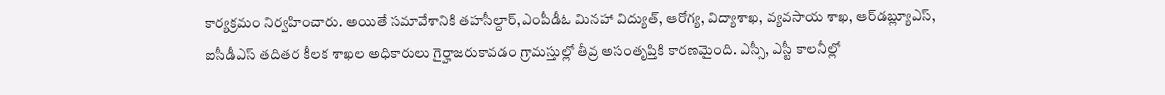కార్యక్రమం నిర్వహించారు. అయితే సమావేశానికి తహసీల్దార్,ఎంపీడీఓ మినహా విద్యుత్, ఆరోగ్య, విద్యాశాఖ, వ్యవసాయ శాఖ, ఆర్‌డబ్ల్యూఎస్, ఐసీడీఎస్ తదితర కీలక శాఖల అధికారులు గైర్హాజరుకావడం గ్రామస్తుల్లో తీవ్ర అసంతృప్తికి కారణమైంది. ఎస్సీ, ఎస్టీ కాలనీల్లో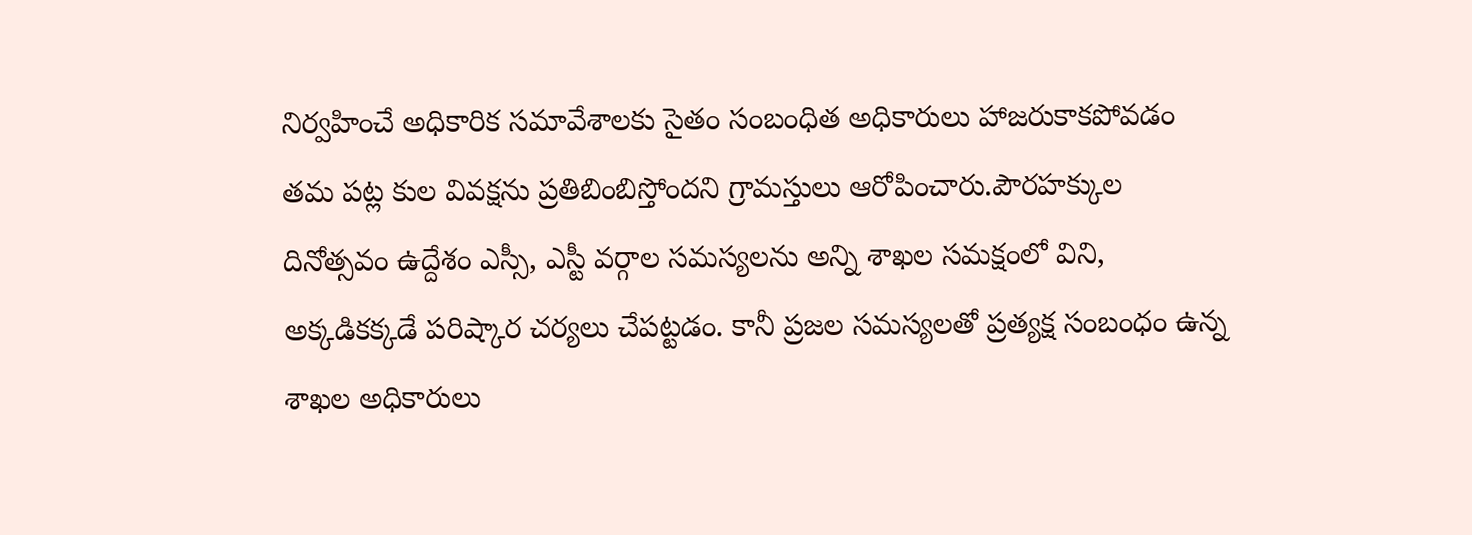నిర్వహించే అధికారిక సమావేశాలకు సైతం సంబంధిత అధికారులు హాజరుకాకపోవడం తమ పట్ల కుల వివక్షను ప్రతిబింబిస్తోందని గ్రామస్తులు ఆరోపించారు.పౌరహక్కుల దినోత్సవం ఉద్దేశం ఎస్సీ, ఎస్టీ వర్గాల సమస్యలను అన్ని శాఖల సమక్షంలో విని, అక్కడికక్కడే పరిష్కార చర్యలు చేపట్టడం. కానీ ప్రజల సమస్యలతో ప్రత్యక్ష సంబంధం ఉన్న శాఖల అధికారులు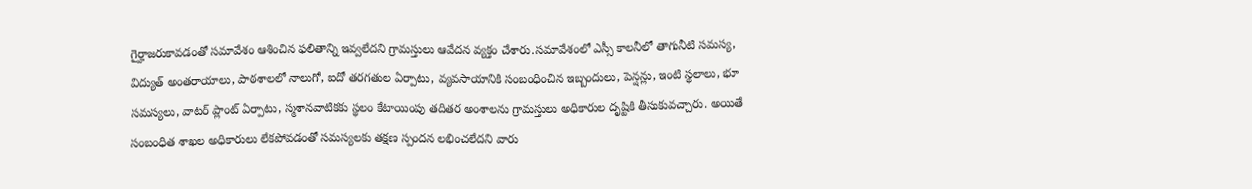గైర్హాజరుకావడంతో సమావేశం ఆశించిన ఫలితాన్ని ఇవ్వలేదని గ్రామస్తులు ఆవేదన వ్యక్తం చేశారు.సమావేశంలో ఎస్సీ కాలనీలో తాగునీటి సమస్య, విద్యుత్ అంతరాయాలు, పాఠశాలలో నాలుగో, ఐదో తరగతుల ఏర్పాటు, వ్యవసాయానికి సంబంధించిన ఇబ్బందులు, పెన్షన్లు, ఇంటి స్థలాలు, భూ సమస్యలు, వాటర్ ప్లాంట్ ఏర్పాటు, స్మశానవాటికకు స్థలం కేటాయింపు తదితర అంశాలను గ్రామస్తులు అధికారుల దృష్టికి తీసుకువచ్చారు. అయితే సంబంధిత శాఖల అధికారులు లేకపోవడంతో సమస్యలకు తక్షణ స్పందన లభించలేదని వారు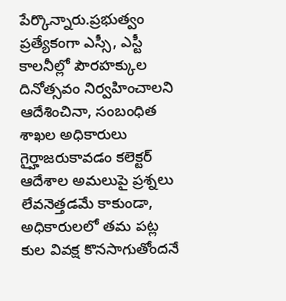పేర్కొన్నారు.ప్రభుత్వం ప్రత్యేకంగా ఎస్సీ, ఎస్టీ కాలనీల్లో పౌరహక్కుల దినోత్సవం నిర్వహించాలని ఆదేశించినా, సంబంధిత శాఖల అధికారులు గైర్హాజరుకావడం కలెక్టర్ ఆదేశాల అమలుపై ప్రశ్నలు లేవనెత్తడమే కాకుండా, అధికారులలో తమ పట్ల కుల వివక్ష కొనసాగుతోందనే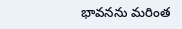భావనను మరింత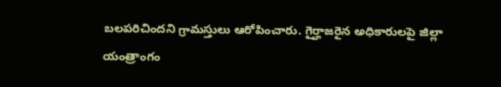బలపరిచిందని గ్రామస్తులు ఆరోపించారు. గైర్హాజరైన అధికారులపై జిల్లా యంత్రాంగం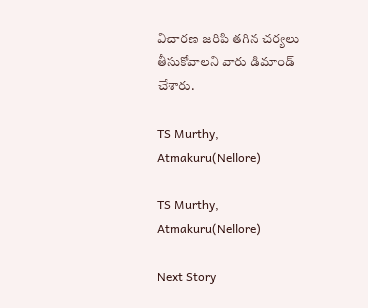విచారణ జరిపి తగిన చర్యలు తీసుకోవాలని వారు డిమాండ్ చేశారు.

TS Murthy, Atmakuru(Nellore)

TS Murthy, Atmakuru(Nellore)

Next Story